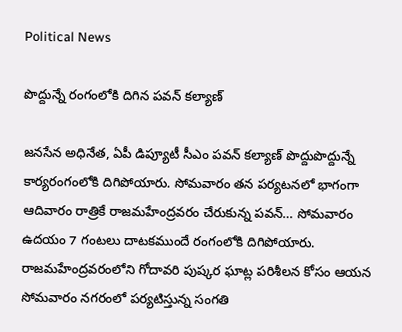Political News

పొద్దున్నే రంగంలోకి దిగిన పవన్ కల్యాణ్

జనసేన అధినేత, ఏపీ డిప్యూటీ సీఎం పవన్ కల్యాణ్ పొద్దుపొద్దున్నే కార్యరంగంలోకి దిగిపోయారు. సోమవారం తన పర్యటనలో భాగంగా ఆదివారం రాత్రికే రాజమహేంద్రవరం చేరుకున్న పవన్… సోమవారం ఉదయం 7 గంటలు దాటకముందే రంగంలోకి దిగిపోయారు. రాజమహేంద్రవరంలోని గోదావరి పుష్కర ఘాట్ల పరిశీలన కోసం ఆయన సోమవారం నగరంలో పర్యటిస్తున్న సంగతి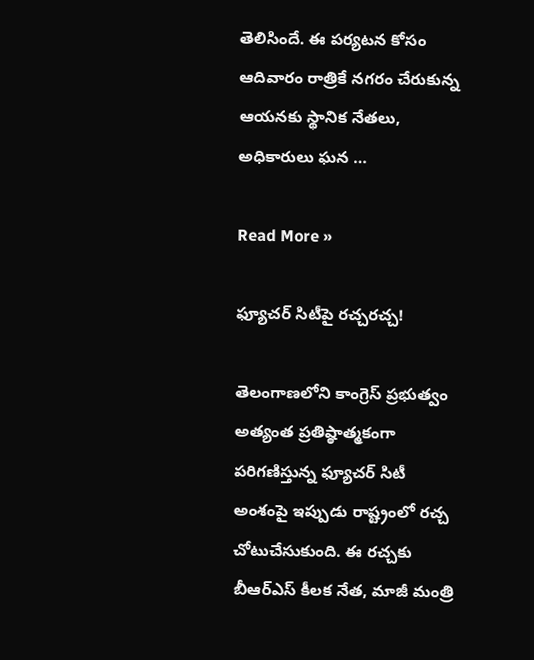తెలిసిందే. ఈ పర్యటన కోసం ఆదివారం రాత్రికే నగరం చేరుకున్న ఆయనకు స్థానిక నేతలు, అధికారులు ఘన …

Read More »

ఫ్యూచర్ సిటీపై రచ్చరచ్చ!

తెలంగాణలోని కాంగ్రెస్ ప్రభుత్వం అత్యంత ప్రతిష్ఠాత్మకంగా పరిగణిస్తున్న ఫ్యూచర్ సిటీ అంశంపై ఇప్పుడు రాష్ట్రంలో రచ్చ చోటుచేసుకుంది. ఈ రచ్చకు బీఆర్ఎస్ కీలక నేత, మాజీ మంత్రి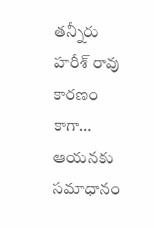తన్నీరు హరీశ్ రావు కారణం కాగా… ఆయనకు సమాధానం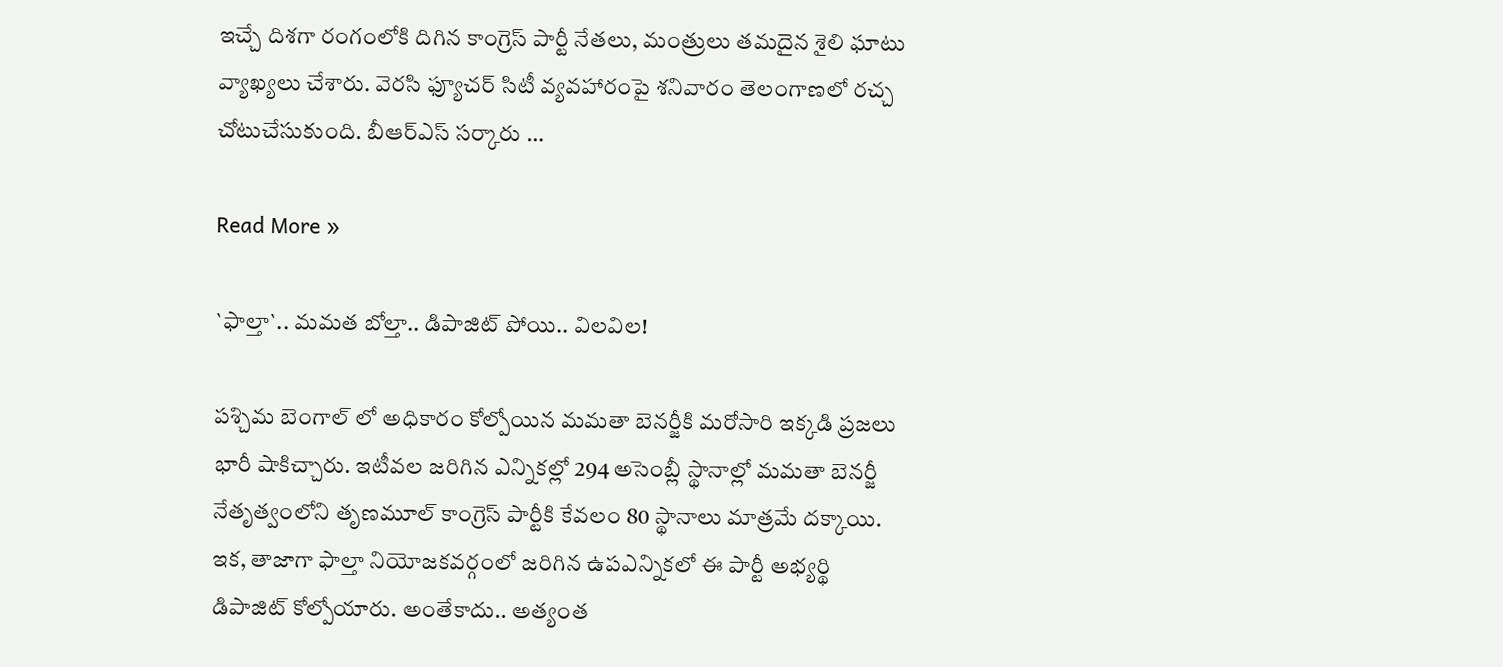ఇచ్చే దిశగా రంగంలోకి దిగిన కాంగ్రెస్ పార్టీ నేతలు, మంత్రులు తమదైన శైలి ఘాటు వ్యాఖ్యలు చేశారు. వెరసి ఫ్యూచర్ సిటీ వ్యవహారంపై శనివారం తెలంగాణలో రచ్చ చోటుచేసుకుంది. బీఆర్ఎస్ సర్కారు …

Read More »

`ఫాల్తా`.. మ‌మ‌త బోల్తా.. డిపాజిట్ పోయి.. విల‌విల‌!

ప‌శ్చిమ బెంగాల్ లో అధికారం కోల్పోయిన మ‌మ‌తా బెన‌ర్జీకి మ‌రోసారి ఇక్క‌డి ప్ర‌జ‌లు భారీ షాకిచ్చారు. ఇటీవ‌ల జ‌రిగిన ఎన్నిక‌ల్లో 294 అసెంబ్లీ స్థానాల్లో మ‌మ‌తా బెన‌ర్జీ నేతృత్వంలోని తృణ‌మూల్ కాంగ్రెస్ పార్టీకి కేవ‌లం 80 స్థానాలు మాత్ర‌మే ద‌క్కాయి. ఇక‌, తాజాగా ఫాల్తా నియోజ‌క‌వ‌ర్గంలో జ‌రిగిన ఉపఎన్నిక‌లో ఈ పార్టీ అభ్య‌ర్థి డిపాజిట్ కోల్పోయారు. అంతేకాదు.. అత్యంత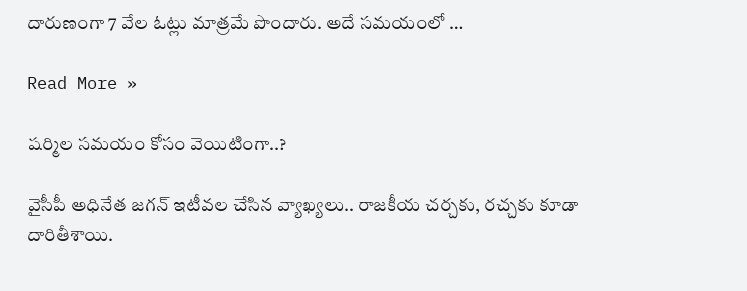దారుణంగా 7 వేల ఓట్లు మాత్ర‌మే పొందారు. అదే స‌మ‌యంలో …

Read More »

ష‌ర్మిల స‌మ‌యం కోసం వెయిటింగా..?

వైసీపీ అధినేత జ‌గ‌న్ ఇటీవ‌ల చేసిన వ్యాఖ్య‌లు.. రాజ‌కీయ చ‌ర్చ‌కు, ర‌చ్చ‌కు కూడా దారితీశాయి.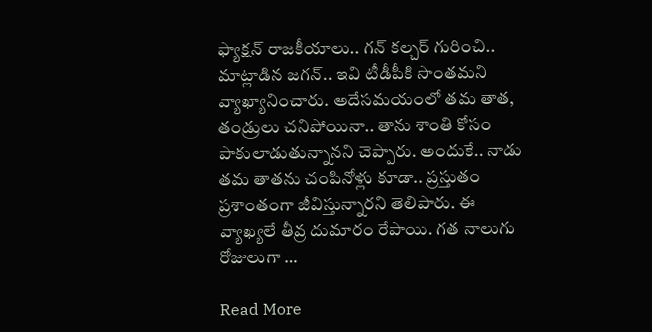ఫ్యాక్ష‌న్ రాజ‌కీయాలు.. గ‌న్ క‌ల్చ‌ర్ గురించి.. మాట్లాడిన జ‌గ‌న్‌.. ఇవి టీడీపీకి సొంత‌మ‌ని వ్యాఖ్యానించారు. అదేస‌మయంలో త‌మ తాత‌, తండ్రులు చ‌నిపోయినా.. తాను శాంతి కోసం పాకులాడుతున్నాన‌ని చెప్పారు. అందుకే.. నాడు త‌మ తాత‌ను చంపినోళ్లు కూడా.. ప్ర‌స్తుతం ప్ర‌శాంతంగా జీవిస్తున్నార‌ని తెలిపారు. ఈ వ్యాఖ్య‌లే తీవ్ర దుమారం రేపాయి. గ‌త నాలుగు రోజులుగా …

Read More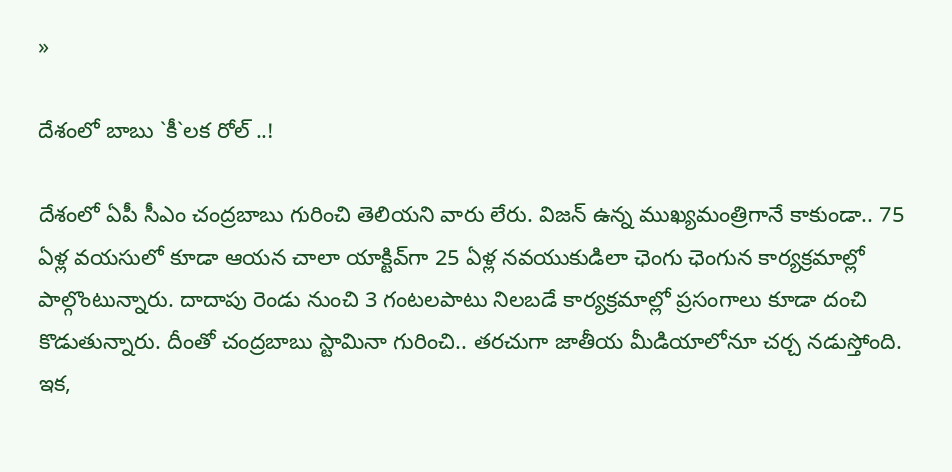»

దేశంలో బాబు `కీ`ల‌క రోల్ ..!

దేశంలో ఏపీ సీఎం చంద్ర‌బాబు గురించి తెలియని వారు లేరు. విజ‌న్ ఉన్న ముఖ్య‌మంత్రిగానే కాకుండా.. 75 ఏళ్ల వ‌య‌సులో కూడా ఆయ‌న చాలా యాక్టివ్‌గా 25 ఏళ్ల న‌వ‌యుకుడిలా ఛెంగు ఛెంగున కార్య‌క్ర‌మాల్లో పాల్గొంటున్నారు. దాదాపు రెండు నుంచి 3 గంట‌ల‌పాటు నిల‌బ‌డే కార్య‌క్ర‌మాల్లో ప్ర‌సంగాలు కూడా దంచి కొడుతున్నారు. దీంతో చంద్ర‌బాబు స్టామినా గురించి.. త‌ర‌చుగా జాతీయ మీడియాలోనూ చ‌ర్చ న‌డుస్తోంది. ఇక‌,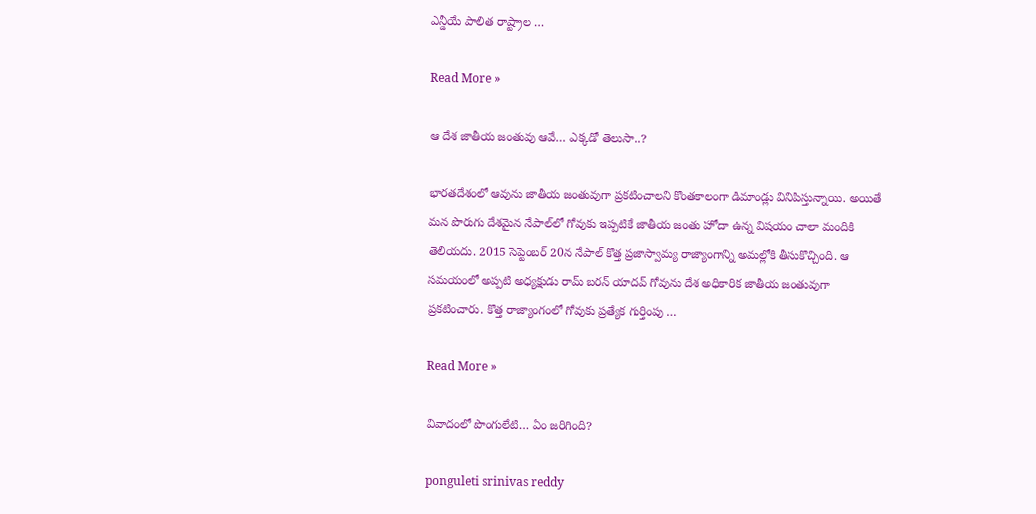ఎన్డీయే పాలిత రాష్ట్రాల …

Read More »

ఆ దేశ జాతీయ జంతువు ఆవే… ఎక్కడో తెలుసా..?

భారతదేశంలో ఆవును జాతీయ జంతువుగా ప్రకటించాలని కొంతకాలంగా డిమాండ్లు వినిపిస్తున్నాయి. అయితే మన పొరుగు దేశమైన నేపాల్‌లో గోవుకు ఇప్పటికే జాతీయ జంతు హోదా ఉన్న విషయం చాలా మందికి తెలియదు. 2015 సెప్టెంబర్ 20న నేపాల్ కొత్త ప్రజాస్వామ్య రాజ్యాంగాన్ని అమల్లోకి తీసుకొచ్చింది. ఆ సమయంలో అప్పటి అధ్యక్షుడు రామ్ బరన్ యాదవ్ గోవును దేశ అధికారిక జాతీయ జంతువుగా ప్రకటించారు. కొత్త రాజ్యాంగంలో గోవుకు ప్రత్యేక గుర్తింపు …

Read More »

వివాదంలో పొంగులేటి… ఏం జరిగింది?

ponguleti srinivas reddy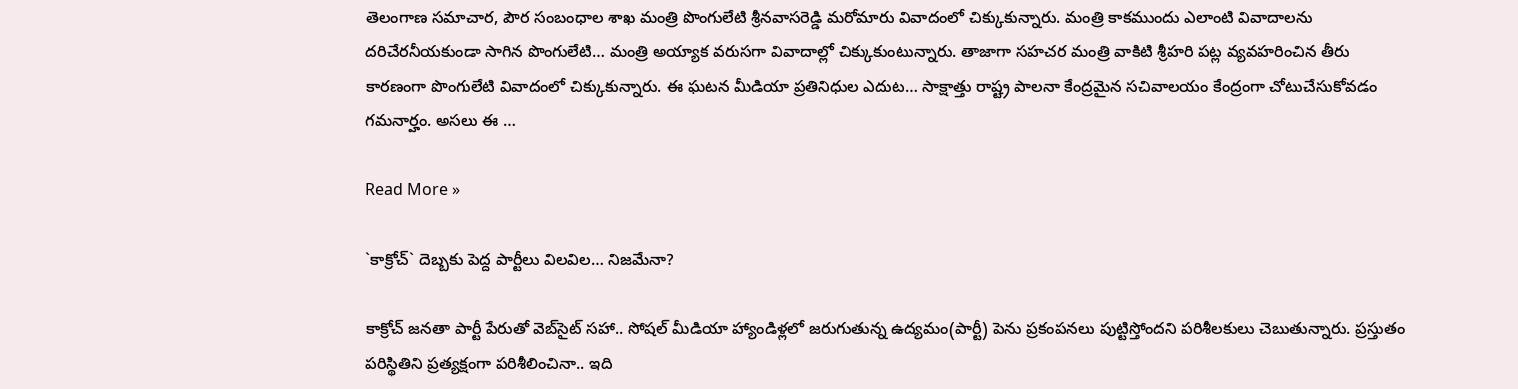తెలంగాణ సమాచార, పౌర సంబంధాల శాఖ మంత్రి పొంగులేటి శ్రీనవాసరెడ్డి మరోమారు వివాదంలో చిక్కుకున్నారు. మంత్రి కాకముందు ఎలాంటి వివాదాలను దరిచేరనీయకుండా సాగిన పొంగులేటి… మంత్రి అయ్యాక వరుసగా వివాదాల్లో చిక్కుకుంటున్నారు. తాజాగా సహచర మంత్రి వాకిటి శ్రీహరి పట్ల వ్యవహరించిన తీరు కారణంగా పొంగులేటి వివాదంలో చిక్కుకున్నారు. ఈ ఘటన మీడియా ప్రతినిధుల ఎదుట… సాక్షాత్తు రాష్ట్ర పాలనా కేంద్రమైన సచివాలయం కేంద్రంగా చోటుచేసుకోవడం గమనార్హం. అసలు ఈ …

Read More »

`కాక్రోచ్` దెబ్బ‌కు పెద్ద పార్టీలు విల‌విల… నిజ‌మేనా?

కాక్రోచ్ జ‌న‌తా పార్టీ పేరుతో వెబ్‌సైట్ స‌హా.. సోష‌ల్ మీడియా హ్యాండిళ్ల‌లో జరుగుతున్న ఉద్య‌మం(పార్టీ) పెను ప్ర‌కంప‌న‌లు పుట్టిస్తోంద‌ని ప‌రిశీల‌కులు చెబుతున్నారు. ప్ర‌స్తుతం ప‌రిస్థితిని ప్ర‌త్య‌క్షంగా ప‌రిశీలించినా.. ఇది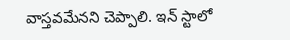వాస్త‌వ‌మేన‌ని చెప్పాలి. ఇన్ స్టాలో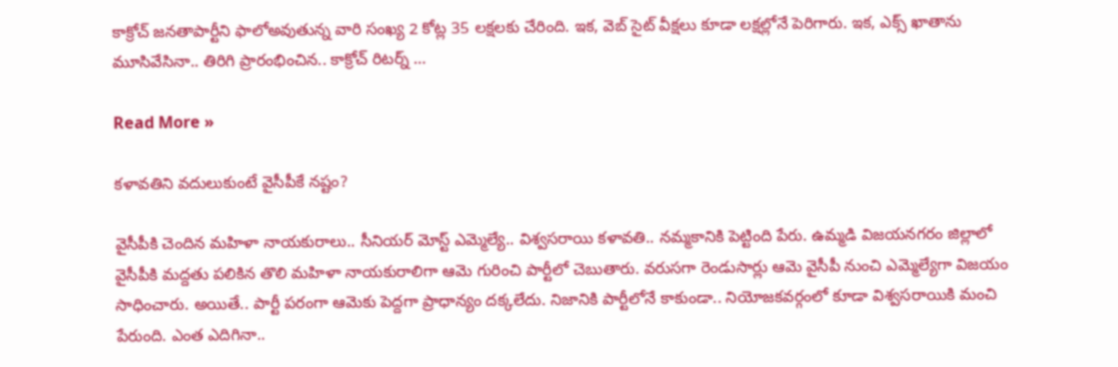కాక్రోచ్ జ‌న‌తాపార్టీని ఫాలోఅవుతున్న వారి సంఖ్య 2 కోట్ల 35 ల‌క్ష‌ల‌కు చేరింది. ఇక‌, వెబ్ సైట్ వీక్ష‌లు కూడా ల‌క్ష‌ల్లోనే పెరిగారు. ఇక‌, ఎక్స్ ఖాతాను మూసివేసినా.. తిరిగి ప్రారంభించిన‌.. కాక్రోచ్ రిట‌ర్న్ …

Read More »

క‌ళావ‌తిని వదులుకుంటే వైసీపీకే నష్టం?

వైసీపీకి చెందిన మ‌హిళా నాయ‌కురాలు.. సీనియ‌ర్ మోస్ట్ ఎమ్మెల్యే.. విశ్వ‌స‌రాయి క‌ళావ‌తి.. న‌మ్మ‌కానికి పెట్టింది పేరు. ఉమ్మ‌డి విజ‌య‌న‌గ‌రం జిల్లాలో వైసీపీకి మ‌ద్ద‌తు ప‌లికిన తొలి మ‌హిళా నాయ‌కురాలిగా ఆమె గురించి పార్టీలో చెబుతారు. వ‌రుస‌గా రెండుసార్లు ఆమె వైసీపీ నుంచి ఎమ్మెల్యేగా విజ‌యం సాధించారు. అయితే.. పార్టీ ప‌రంగా ఆమెకు పెద్ద‌గా ప్రాధాన్యం ద‌క్క‌లేదు. నిజానికి పార్టీలోనే కాకుండా.. నియోజ‌క‌వ‌ర్గంలో కూడా విశ్వ‌స‌రాయికి మంచి పేరుంది. ఎంత ఎదిగినా..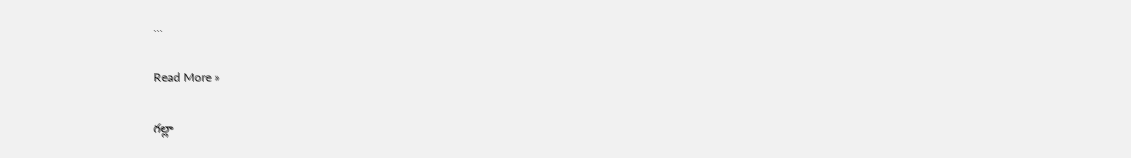…

Read More »

గ‌ల్లా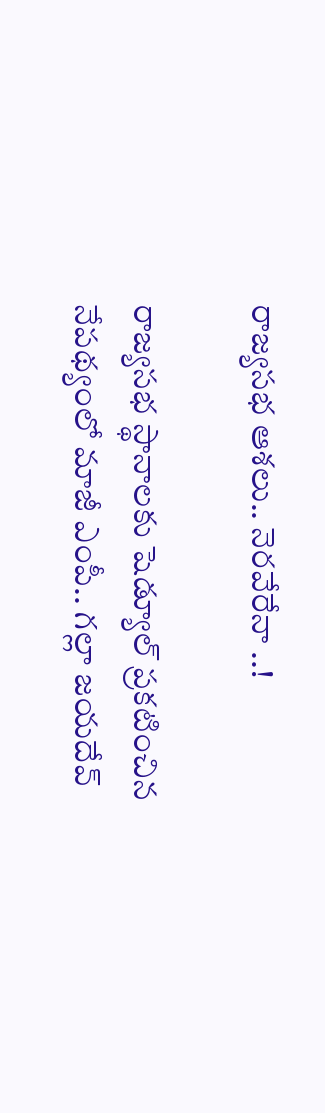రాజ్య‌స‌భ‌ ఆశ‌లు.. నెర‌వేరేనా ..!

రాజ్యస‌భ స్థానాల‌కు షెడ్యూల్ ప్ర‌క‌టించిన నేప‌థ్యంలో మాజీ ఎంపీ.. గ‌ల్లా జ‌య‌దేవ్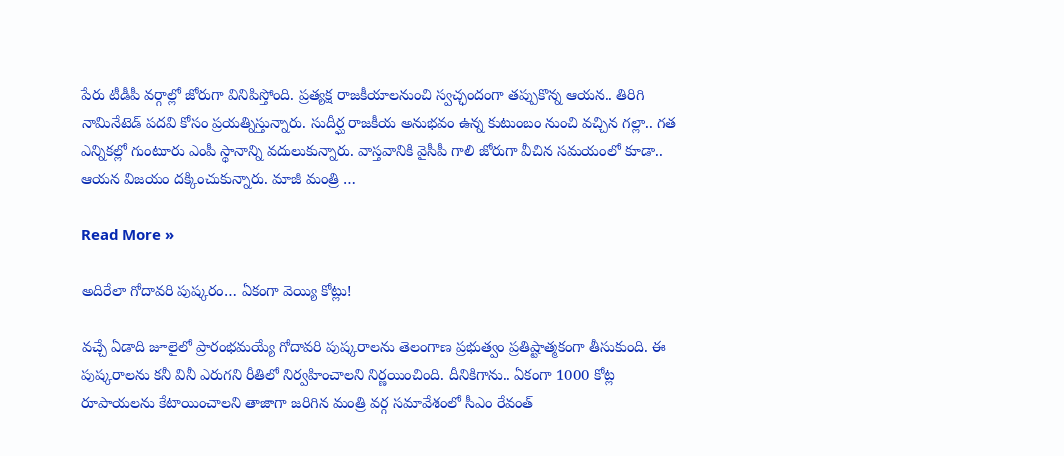పేరు టీడీపీ వ‌ర్గాల్లో జోరుగా వినిపిస్తోంది. ప్ర‌త్య‌క్ష రాజ‌కీయాల‌నుంచి స్వ‌చ్ఛందంగా త‌ప్పుకొన్న ఆయ‌న‌.. తిరిగి నామినేటెడ్ ప‌ద‌వి కోసం ప్ర‌య‌త్నిస్తున్నారు. సుదీర్ఘ రాజ‌కీయ అనుభ‌వం ఉన్న కుటుంబం నుంచి వ‌చ్చిన గ‌ల్లా.. గ‌త ఎన్నిక‌ల్లో గుంటూరు ఎంపీ స్థానాన్ని వ‌దులుకున్నారు. వాస్త‌వానికి వైసీపీ గాలి జోరుగా వీచిన స‌మ‌యంలో కూడా.. ఆయ‌న విజ‌యం ద‌క్కించుకున్నారు. మాజీ మంత్రి …

Read More »

అదిరేలా గోదావ‌రి పుష్క‌రం… ఏకంగా వెయ్యి కోట్లు!

వ‌చ్చే ఏడాది జూలైలో ప్రారంభ‌మ‌య్యే గోదావ‌రి పుష్క‌రాల‌ను తెలంగాణ ప్ర‌భుత్వం ప్ర‌తిష్టాత్మ‌కంగా తీసుకుంది. ఈ పుష్క‌రాల‌ను క‌నీ వినీ ఎరుగ‌ని రీతిలో నిర్వ‌హించాల‌ని నిర్ణ‌యించింది. దీనికిగాను.. ఏకంగా 1000 కోట్ల‌ రూపాయ‌ల‌ను కేటాయించాల‌ని తాజాగా జ‌రిగిన మంత్రి వ‌ర్గ స‌మావేశంలో సీఎం రేవంత్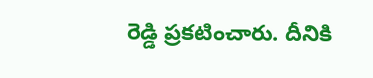రెడ్డి ప్ర‌క‌టించారు. దీనికి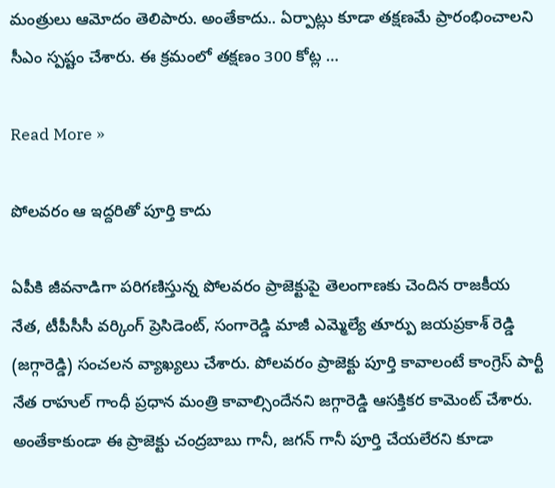మంత్రులు ఆమోదం తెలిపారు. అంతేకాదు.. ఏర్పాట్లు కూడా త‌క్ష‌ణ‌మే ప్రారంభించాల‌ని సీఎం స్ప‌ష్టం చేశారు. ఈ క్ర‌మంలో త‌క్ష‌ణం 300 కోట్ల …

Read More »

పోలవరం ఆ ఇద్దరితో పూర్తి కాదు

ఏపీకి జీవనాడిగా పరిగణిస్తున్న పోలవరం ప్రాజెక్టుపై తెలంగాణకు చెందిన రాజకీయ నేత, టీపీసీసీ వర్కింగ్ ప్రెసిడెంట్, సంగారెడ్డి మాజీ ఎమ్మెల్యే తూర్పు జయప్రకాశ్ రెడ్డి (జగ్గారెడ్డి) సంచలన వ్యాఖ్యలు చేశారు. పోలవరం ప్రాజెక్టు పూర్తి కావాలంటే కాంగ్రెస్ పార్టీ నేత రాహుల్ గాంధీ ప్రధాన మంత్రి కావాల్సిందేనని జగ్గారెడ్డి ఆసక్తికర కామెంట్ చేశారు. అంతేకాకుండా ఈ ప్రాజెక్టు చంద్రబాబు గానీ, జగన్ గానీ పూర్తి చేయలేరని కూడా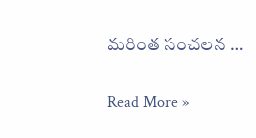మరింత సంచలన …

Read More »